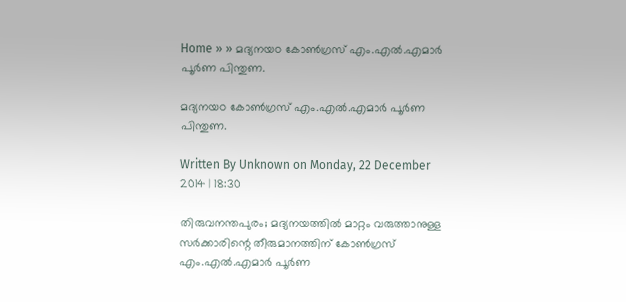Home » » മദ്യനയo കോണ്‍ഗ്രസ് എം.എല്‍.എമാര്‍ പൂര്‍ണ പിന്തുണ.

മദ്യനയo കോണ്‍ഗ്രസ് എം.എല്‍.എമാര്‍ പൂര്‍ണ പിന്തുണ.

Written By Unknown on Monday, 22 December 2014 | 18:30

തിരുവനന്തപുരം; മദ്യനയത്തില്‍ മാറ്റം വരുത്താനുള്ള സര്‍ക്കാരിന്റെ തീരുമാനത്തിന് കോണ്‍ഗ്രസ് എം.എല്‍.എമാര്‍ പൂര്‍ണ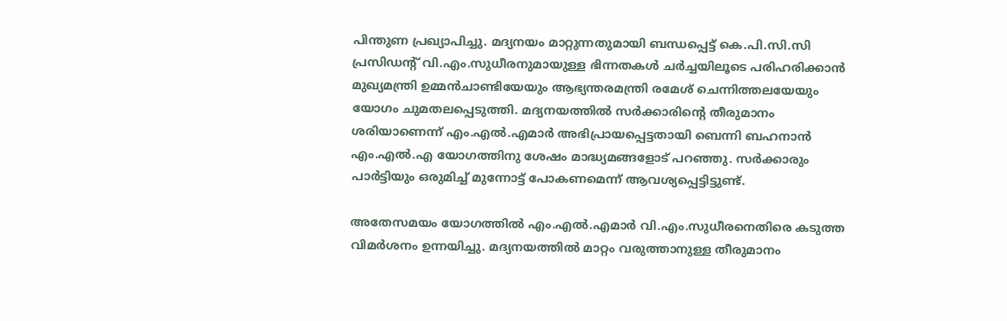പിന്തുണ പ്രഖ്യാപിച്ചു. മദ്യനയം മാറ്റുന്നതുമായി ബന്ധപ്പെട്ട് കെ.പി.സി.സി പ്രസിഡന്റ് വി.എം.സുധീരനുമായുള്ള ഭിന്നതകള്‍ ചര്‍ച്ചയിലൂടെ പരിഹരിക്കാന്‍ മുഖ്യമന്ത്രി ഉമ്മന്‍ചാണ്ടിയേയും ആഭ്യന്തരമന്ത്രി രമേശ് ചെന്നിത്തലയേയും യോഗം ചുമതലപ്പെടുത്തി. മദ്യനയത്തില്‍ സര്‍ക്കാരിന്റെ തീരുമാനം ശരിയാണെന്ന് എം.എല്‍.എമാര്‍ അഭിപ്രായപ്പെട്ടതായി ബെന്നി ബഹനാന്‍ എം.എല്‍.എ യോഗത്തിനു ശേഷം മാദ്ധ്യമങ്ങളോട് പറഞ്ഞു. സര്‍ക്കാരും പാര്‍ട്ടിയും ഒരുമിച്ച് മുന്നോട്ട് പോകണമെന്ന് ആവശ്യപ്പെട്ടിട്ടുണ്ട്.

അതേസമയം യോഗത്തില്‍ എം.എല്‍.എമാര്‍ വി.എം.സുധീരനെതിരെ കടുത്ത വിമര്‍ശനം ഉന്നയിച്ചു. മദ്യനയത്തില്‍ മാറ്റം വരുത്താനുള്ള തീരുമാനം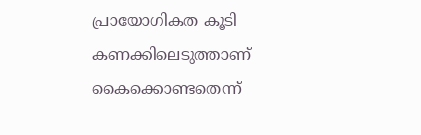പ്രായോഗികത കൂടി കണക്കിലെടുത്താണ് കൈക്കൊണ്ടതെന്ന്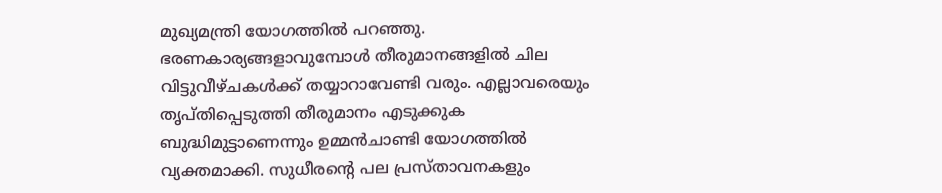മുഖ്യമന്ത്രി യോഗത്തില്‍ പറഞ്ഞു. ഭരണകാര്യങ്ങളാവുമ്പോള്‍ തീരുമാനങ്ങളില്‍ ചില വിട്ടുവീഴ്ചകള്‍ക്ക് തയ്യാറാവേണ്ടി വരും. എല്ലാവരെയും തൃപ്തിപ്പെടുത്തി തീരുമാനം എടുക്കുക ബുദ്ധിമുട്ടാണെന്നും ഉമ്മന്‍ചാണ്ടി യോഗത്തില്‍ വ്യക്തമാക്കി. സുധീരന്റെ പല പ്രസ്താവനകളും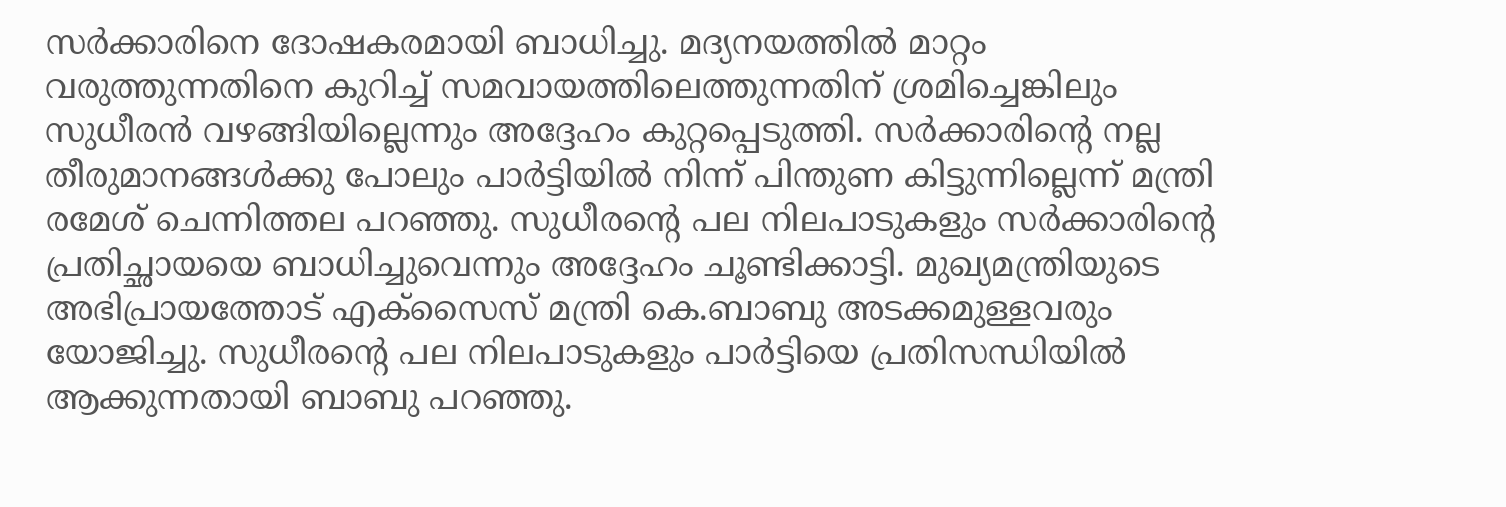സര്‍ക്കാരിനെ ദോഷകരമായി ബാധിച്ചു. മദ്യനയത്തില്‍ മാറ്റം വരുത്തുന്നതിനെ കുറിച്ച് സമവായത്തിലെത്തുന്നതിന് ശ്രമിച്ചെങ്കിലും സുധീരന്‍ വഴങ്ങിയില്ലെന്നും അദ്ദേഹം കുറ്റപ്പെടുത്തി. സര്‍ക്കാരിന്റെ നല്ല തീരുമാനങ്ങള്‍ക്കു പോലും പാര്‍ട്ടിയില്‍ നിന്ന് പിന്തുണ കിട്ടുന്നില്ലെന്ന് മന്ത്രി രമേശ് ചെന്നിത്തല പറഞ്ഞു. സുധീരന്റെ പല നിലപാടുകളും സര്‍ക്കാരിന്റെ പ്രതിച്ഛായയെ ബാധിച്ചുവെന്നും അദ്ദേഹം ചൂണ്ടിക്കാട്ടി. മുഖ്യമന്ത്രിയുടെ അഭിപ്രായത്തോട് എക്‌സൈസ് മന്ത്രി കെ.ബാബു അടക്കമുള്ളവരും യോജിച്ചു. സുധീരന്റെ പല നിലപാടുകളും പാര്‍ട്ടിയെ പ്രതിസന്ധിയില്‍ ആക്കുന്നതായി ബാബു പറഞ്ഞു.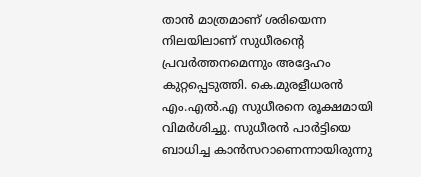താന്‍ മാത്രമാണ് ശരിയെന്ന നിലയിലാണ് സുധീരന്റെ പ്രവര്‍ത്തനമെന്നും അദ്ദേഹം കുറ്റപ്പെടുത്തി. കെ.മുരളീധരന്‍ എം.എല്‍.എ സുധീരനെ രൂക്ഷമായി വിമര്‍ശിച്ചു. സുധീരന്‍ പാര്‍ട്ടിയെ ബാധിച്ച കാന്‍സറാണെന്നായിരുന്നു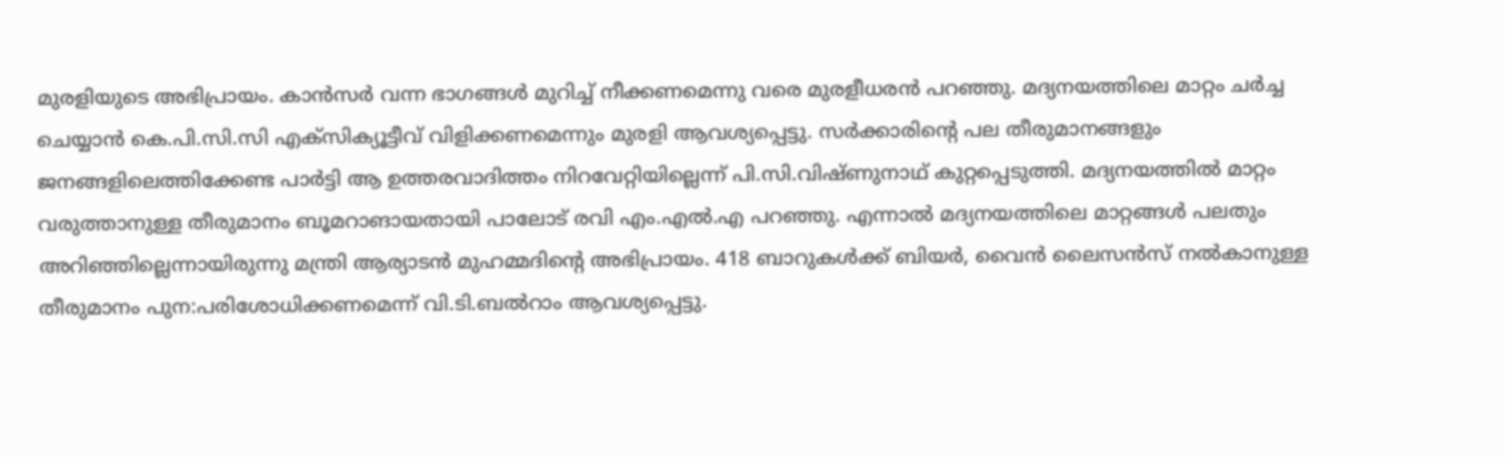മുരളിയുടെ അഭിപ്രായം. കാന്‍സര്‍ വന്ന ഭാഗങ്ങള്‍ മുറിച്ച് നീക്കണമെന്നു വരെ മുരളീധരന്‍ പറഞ്ഞു. മദ്യനയത്തിലെ മാറ്റം ചര്‍ച്ച ചെയ്യാന്‍ കെ.പി.സി.സി എക്‌സിക്യൂട്ടീവ് വിളിക്കണമെന്നും മുരളി ആവശ്യപ്പെട്ടു. സര്‍ക്കാരിന്റെ പല തീരുമാനങ്ങളും ജനങ്ങളിലെത്തിക്കേണ്ട പാര്‍ട്ടി ആ ഉത്തരവാദിത്തം നിറവേറ്റിയില്ലെന്ന് പി.സി.വിഷ്ണുനാഥ് കുറ്റപ്പെടുത്തി. മദ്യനയത്തില്‍ മാറ്റം വരുത്താനുള്ള തീരുമാനം ബൂമറാങായതായി പാലോട് രവി എം.എല്‍.എ പറഞ്ഞു. എന്നാല്‍ മദ്യനയത്തിലെ മാറ്റങ്ങള്‍ പലതും അറിഞ്ഞില്ലെന്നായിരുന്നു മന്ത്രി ആര്യാടന്‍ മുഹമ്മദിന്റെ അഭിപ്രായം. 418 ബാറുകള്‍ക്ക് ബിയര്‍, വൈന്‍ ലൈസന്‍സ് നല്‍കാനുള്ള തീരുമാനം പുന:പരിശോധിക്കണമെന്ന് വി.ടി.ബല്‍റാം ആവശ്യപ്പെട്ടു.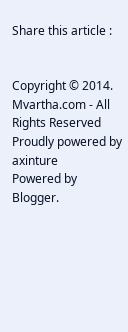Share this article :


Copyright © 2014. Mvartha.com - All Rights Reserved
Proudly powered by axinture
Powered by Blogger.